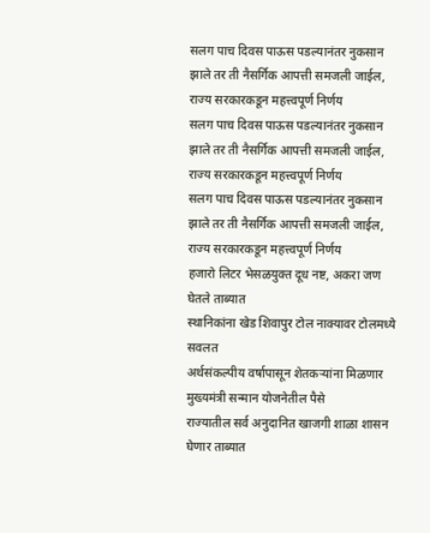सलग पाच दिवस पाऊस पडल्यानंतर नुकसान झाले तर ती नैसर्गिक आपत्ती समजली जाईल, राज्य सरकारकडून महत्त्वपूर्ण निर्णय
सलग पाच दिवस पाऊस पडल्यानंतर नुकसान झाले तर ती नैसर्गिक आपत्ती समजली जाईल, राज्य सरकारकडून महत्त्वपूर्ण निर्णय
सलग पाच दिवस पाऊस पडल्यानंतर नुकसान झाले तर ती नैसर्गिक आपत्ती समजली जाईल, राज्य सरकारकडून महत्त्वपूर्ण निर्णय
हजारो लिटर भेसळयुक्त दूध नष्ट, अकरा जण घेतले ताब्यात
स्थानिकांना खेड शिवापुर टोल नाक्यावर टोलमध्ये सवलत
अर्थसंकल्पीय वर्षापासून शेतकऱ्यांना मिळणार मुख्यमंत्री सन्मान योजनेतील पैसे
राज्यातील सर्व अनुदानित खाजगी शाळा शासन घेणार ताब्यात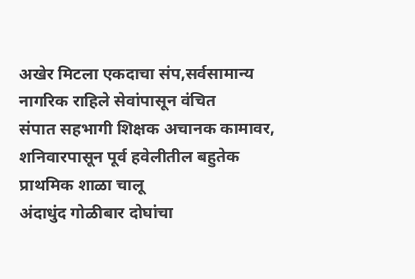अखेर मिटला एकदाचा संप,सर्वसामान्य नागरिक राहिले सेवांपासून वंचित
संपात सहभागी शिक्षक अचानक कामावर, शनिवारपासून पूर्व हवेलीतील बहुतेक प्राथमिक शाळा चालू
अंदाधुंद गोळीबार दोघांचा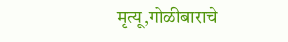मृत्यू,गोळीबाराचे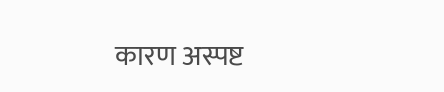कारण अस्पष्ट